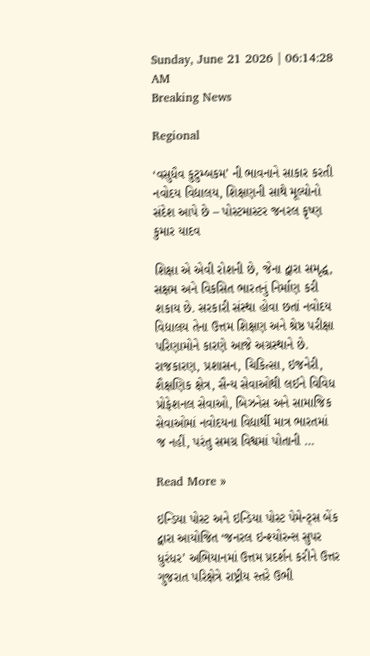Sunday, June 21 2026 | 06:14:28 AM
Breaking News

Regional

‘વસુધૈવ કુટુમ્બકમ’ ની ભાવનાને સાકાર કરતી નવોદય વિદ્યાલય, શિક્ષણની સાથે મૂલ્યોનો સંદેશ આપે છે – પોસ્ટમાસ્ટર જનરલ કૃષ્ણ કુમાર યાદવ

શિક્ષા એ એવી રોશની છે, જેના દ્વારા સમૃદ્ધ, સક્ષમ અને વિકસિત ભારતનું નિર્માણ કરી શકાય છે. સરકારી સંસ્થા હોવા છતાં નવોદય વિદ્યાલય તેના ઉત્તમ શિક્ષણ અને શ્રેષ્ઠ પરીક્ષા પરિણામોને કારણે આજે અગ્રસ્થાને છે. રાજકારણ, પ્રશાસન, ચિકિત્સા, ઇજનેરી, શૈક્ષણિક ક્ષેત્ર, સૈન્ય સેવાઓથી લઈને વિવિધ પ્રોફેશનલ સેવાઓ, બિઝનેસ અને સામાજિક સેવાઓમાં નવોદયના વિદ્યાર્થી માત્ર ભારતમાં જ નહીં, પરંતુ સમગ્ર વિશ્વમાં પોતાની …

Read More »

ઇન્ડિયા પોસ્ટ અને ઇન્ડિયા પોસ્ટ પેમેન્ટ્સ બેંક દ્વારા આયોજિત ‘જનરલ ઇન્શ્યોરન્સ સુપર ધુરંધર’ અભિયાનમાં ઉત્તમ પ્રદર્શન કરીને ઉત્તર ગુજરાત પરિક્ષેત્રે રાષ્ટ્રીય સ્તરે ઉભી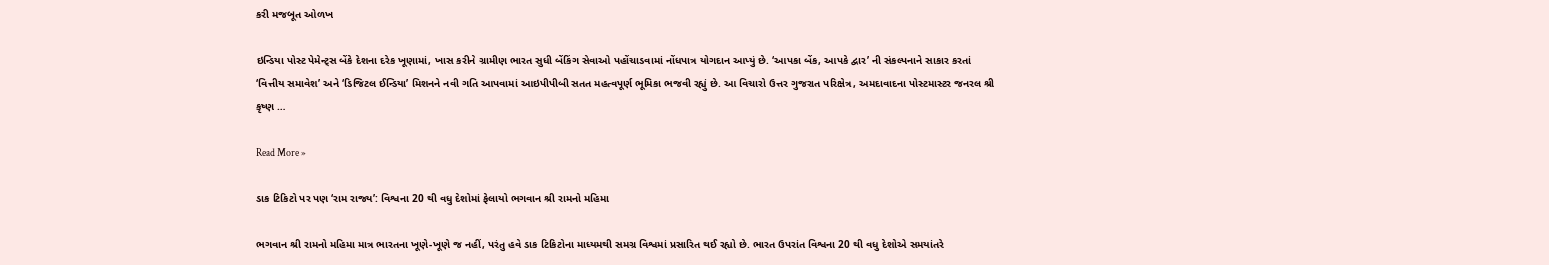કરી મજબૂત ઓળખ

ઇન્ડિયા પોસ્ટ પેમેન્ટ્સ બેંકે દેશના દરેક ખૂણામાં, ખાસ કરીને ગ્રામીણ ભારત સુધી બેંકિંગ સેવાઓ પહોંચાડવામાં નોંધપાત્ર યોગદાન આપ્યું છે. ‘આપકા બેંક, આપકે દ્વાર’ ની સંકલ્પનાને સાકાર કરતાં ‘વિત્તીય સમાવેશ’ અને ‘ડિજિટલ ઈન્ડિયા’ મિશનને નવી ગતિ આપવામાં આઇપીપીબી સતત મહત્વપૂર્ણ ભૂમિકા ભજવી રહ્યું છે. આ વિચારો ઉત્તર ગુજરાત પરિક્ષેત્ર, અમદાવાદના પોસ્ટમાસ્ટર જનરલ શ્રી કૃષ્ણ …

Read More »

ડાક ટિકિટો પર પણ ‘રામ રાજ્ય’: વિશ્વના 20 થી વધુ દેશોમાં ફેલાયો ભગવાન શ્રી રામનો મહિમા

ભગવાન શ્રી રામનો મહિમા માત્ર ભારતના ખૂણે-ખૂણે જ નહીં, પરંતુ હવે ડાક ટિકિટોના માધ્યમથી સમગ્ર વિશ્વમાં પ્રસારિત થઈ રહ્યો છે. ભારત ઉપરાંત વિશ્વના 20 થી વધુ દેશોએ સમયાંતરે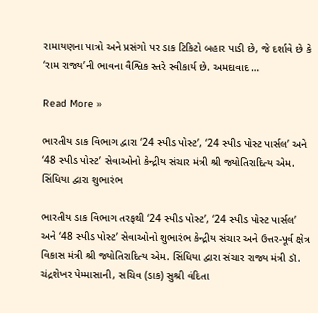રામાયણના પાત્રો અને પ્રસંગો પર ડાક ટિકિટો બહાર પાડી છે, જે દર્શાવે છે કે ‘રામ રાજ્ય’ની ભાવના વૈશ્વિક સ્તરે સ્વીકાર્ય છે. અમદાવાદ …

Read More »

ભારતીય ડાક વિભાગ દ્વારા ‘24 સ્પીડ પોસ્ટ’, ‘24 સ્પીડ પોસ્ટ પાર્સલ’ અને ‘48 સ્પીડ પોસ્ટ’ સેવાઓનો કેન્દ્રીય સંચાર મંત્રી શ્રી જ્યોતિરાદિત્ય એમ. સિંધિયા દ્વારા શુભારંભ

ભારતીય ડાક વિભાગ તરફથી ‘24 સ્પીડ પોસ્ટ’, ‘24 સ્પીડ પોસ્ટ પાર્સલ’ અને ‘48 સ્પીડ પોસ્ટ’ સેવાઓનો શુભારંભ કેન્દ્રીય સંચાર અને ઉત્તર-પૂર્વ ક્ષેત્ર વિકાસ મંત્રી શ્રી જ્યોતિરાદિત્ય એમ. સિંધિયા દ્વારા સંચાર રાજ્ય મંત્રી ડૉ. ચંદ્રશેખર પેમ્માસાની, સચિવ (ડાક) સુશ્રી વંદિતા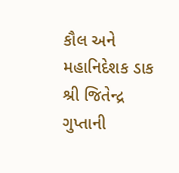કૌલ અને મહાનિદેશક ડાક શ્રી જિતેન્દ્ર ગુપ્તાની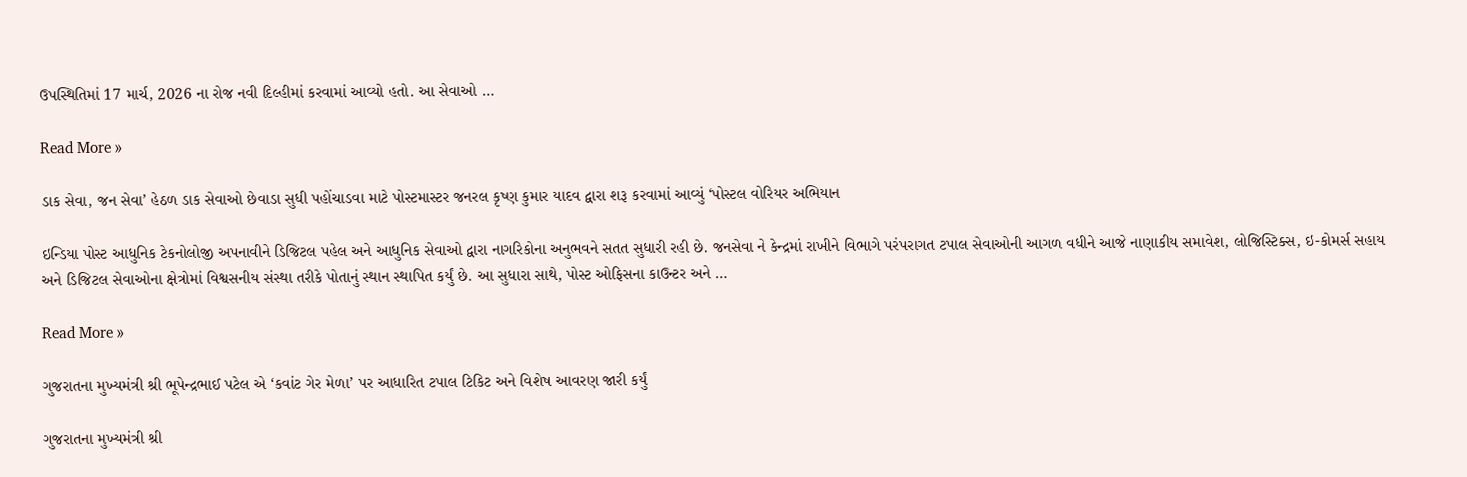ઉપસ્થિતિમાં 17 માર્ચ, 2026 ના રોજ નવી દિલ્હીમાં કરવામાં આવ્યો હતો. આ સેવાઓ …

Read More »

ડાક સેવા, જન સેવા’ હેઠળ ડાક સેવાઓ છેવાડા સુધી પહોંચાડવા માટે પોસ્ટમાસ્ટર જનરલ કૃષ્ણ કુમાર યાદવ દ્વારા શરૂ કરવામાં આવ્યું ‘પોસ્ટલ વોરિયર અભિયાન

ઇન્ડિયા પોસ્ટ આધુનિક ટેકનોલોજી અપનાવીને ડિજિટલ પહેલ અને આધુનિક સેવાઓ દ્વારા નાગરિકોના અનુભવને સતત સુધારી રહી છે. જનસેવા ને કેન્દ્રમાં રાખીને વિભાગે પરંપરાગત ટપાલ સેવાઓની આગળ વધીને આજે નાણાકીય સમાવેશ, લોજિસ્ટિક્સ, ઇ-કોમર્સ સહાય અને ડિજિટલ સેવાઓના ક્ષેત્રોમાં વિશ્વસનીય સંસ્થા તરીકે પોતાનું સ્થાન સ્થાપિત કર્યું છે. આ સુધારા સાથે, પોસ્ટ ઓફિસના કાઉન્ટર અને …

Read More »

ગુજરાતના મુખ્યમંત્રી શ્રી ભૂપેન્દ્રભાઈ પટેલ એ ‘કવાંટ ગેર મેળા’ પર આધારિત ટપાલ ટિકિટ અને વિશેષ આવરણ જારી કર્યું

ગુજરાતના મુખ્યમંત્રી શ્રી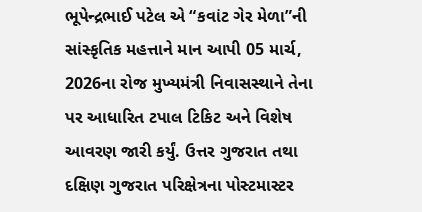ભૂપેન્દ્રભાઈ પટેલ એ “કવાંટ ગેર મેળા”ની સાંસ્કૃતિક મહત્તાને માન આપી 05 માર્ચ, 2026ના રોજ મુખ્યમંત્રી નિવાસસ્થાને તેના પર આધારિત ટપાલ ટિકિટ અને વિશેષ આવરણ જારી કર્યું. ઉત્તર ગુજરાત તથા દક્ષિણ ગુજરાત પરિક્ષેત્રના પોસ્ટમાસ્ટર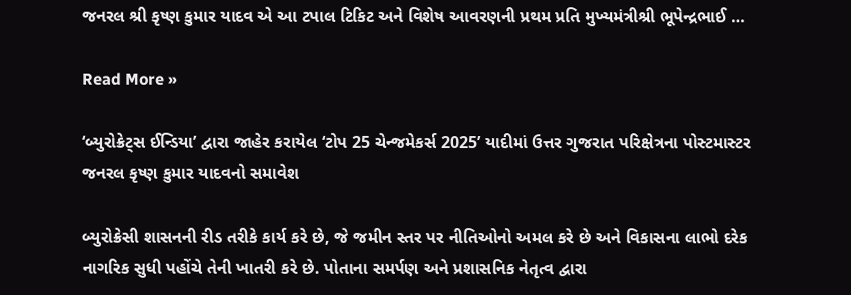જનરલ શ્રી કૃષ્ણ કુમાર યાદવ એ આ ટપાલ ટિકિટ અને વિશેષ આવરણની પ્રથમ પ્રતિ મુખ્યમંત્રીશ્રી ભૂપેન્દ્રભાઈ …

Read More »

‘બ્યુરોક્રેટ્સ ઈન્ડિયા’ દ્વારા જાહેર કરાયેલ ‘ટોપ 25 ચેન્જમેકર્સ 2025’ યાદીમાં ઉત્તર ગુજરાત પરિક્ષેત્રના પોસ્ટમાસ્ટર જનરલ કૃષ્ણ કુમાર યાદવનો સમાવેશ

બ્યુરોક્રેસી શાસનની રીડ તરીકે કાર્ય કરે છે, જે જમીન સ્તર પર નીતિઓનો અમલ કરે છે અને વિકાસના લાભો દરેક નાગરિક સુધી પહોંચે તેની ખાતરી કરે છે. પોતાના સમર્પણ અને પ્રશાસનિક નેતૃત્વ દ્વારા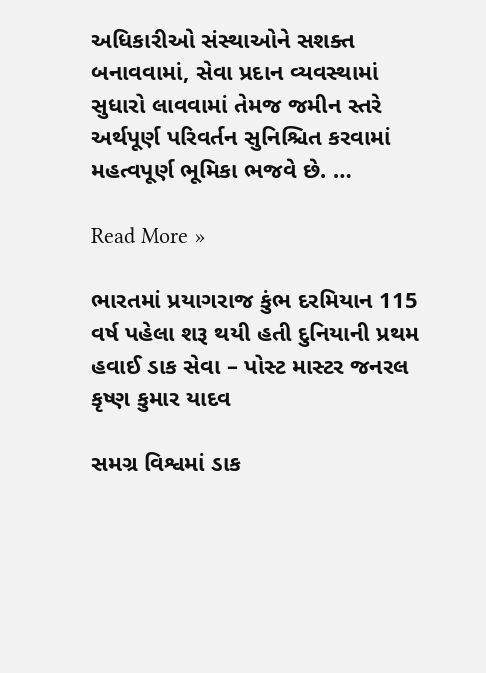અધિકારીઓ સંસ્થાઓને સશક્ત બનાવવામાં, સેવા પ્રદાન વ્યવસ્થામાં સુધારો લાવવામાં તેમજ જમીન સ્તરે અર્થપૂર્ણ પરિવર્તન સુનિશ્ચિત કરવામાં મહત્વપૂર્ણ ભૂમિકા ભજવે છે. …

Read More »

ભારતમાં પ્રયાગરાજ કુંભ દરમિયાન 115 વર્ષ પહેલા શરૂ થયી હતી દુનિયાની પ્રથમ હવાઈ ડાક સેવા – પોસ્ટ માસ્ટર જનરલ કૃષ્ણ કુમાર યાદવ

સમગ્ર વિશ્વમાં ડાક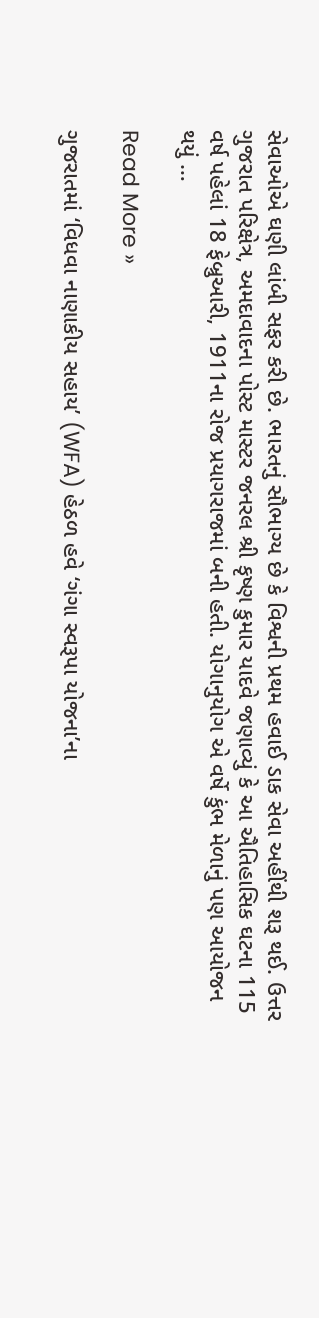સેવાઓએ ઘણી લાંબી સફર કરી છે. ભારતનું સૌભાગ્ય છે કે વિશ્વની પ્રથમ હવાઈ ડાક સેવા અહીંથી શરૂ થઈ. ઉત્તર ગુજરાત પરિક્ષેત્ર, અમદાવાદના પોસ્ટ માસ્ટર જનરલ શ્રી કૃષ્ણ કુમાર યાદવે જણાવ્યું કે આ ઐતિહાસિક ઘટના 115 વર્ષ પહેલાં 18 ફેબ્રુઆરી, 1911ના રોજ પ્રયાગરાજમાં બની હતી. યોગાનુયોગ એ વર્ષે કુંભ મેળાનું પણ આયોજન થયું …

Read More »

ગુજરાતમાં ‘વિધવા નાણાકીય સહાય’ (WFA) હેઠળ હવે ‘ગંગા સ્વરૂપા યોજના’ના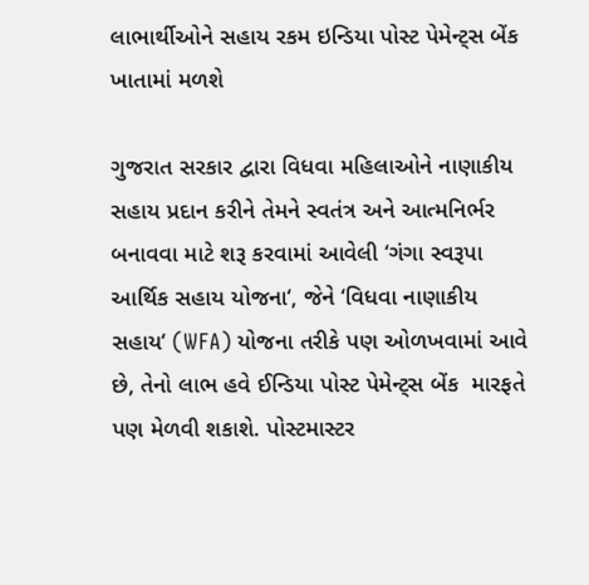લાભાર્થીઓને સહાય રકમ ઇન્ડિયા પોસ્ટ પેમેન્ટ્સ બેંક ખાતામાં મળશે

ગુજરાત સરકાર દ્વારા વિધવા મહિલાઓને નાણાકીય સહાય પ્રદાન કરીને તેમને સ્વતંત્ર અને આત્મનિર્ભર બનાવવા માટે શરૂ કરવામાં આવેલી ‘ગંગા સ્વરૂપા આર્થિક સહાય યોજના‘, જેને ‘વિધવા નાણાકીય સહાય‘ (WFA) યોજના તરીકે પણ ઓળખવામાં આવે છે, તેનો લાભ હવે ઈન્ડિયા પોસ્ટ પેમેન્ટ્સ બેંક  મારફતે પણ મેળવી શકાશે. પોસ્ટમાસ્ટર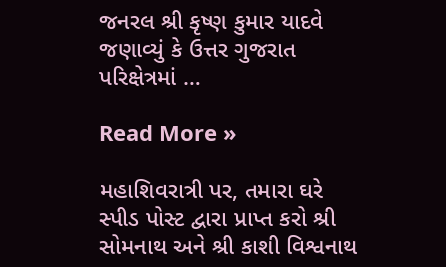જનરલ શ્રી કૃષ્ણ કુમાર યાદવે જણાવ્યું કે ઉત્તર ગુજરાત પરિક્ષેત્રમાં …

Read More »

મહાશિવરાત્રી પર, તમારા ઘરે સ્પીડ પોસ્ટ દ્વારા પ્રાપ્ત કરો શ્રી સોમનાથ અને શ્રી કાશી વિશ્વનાથ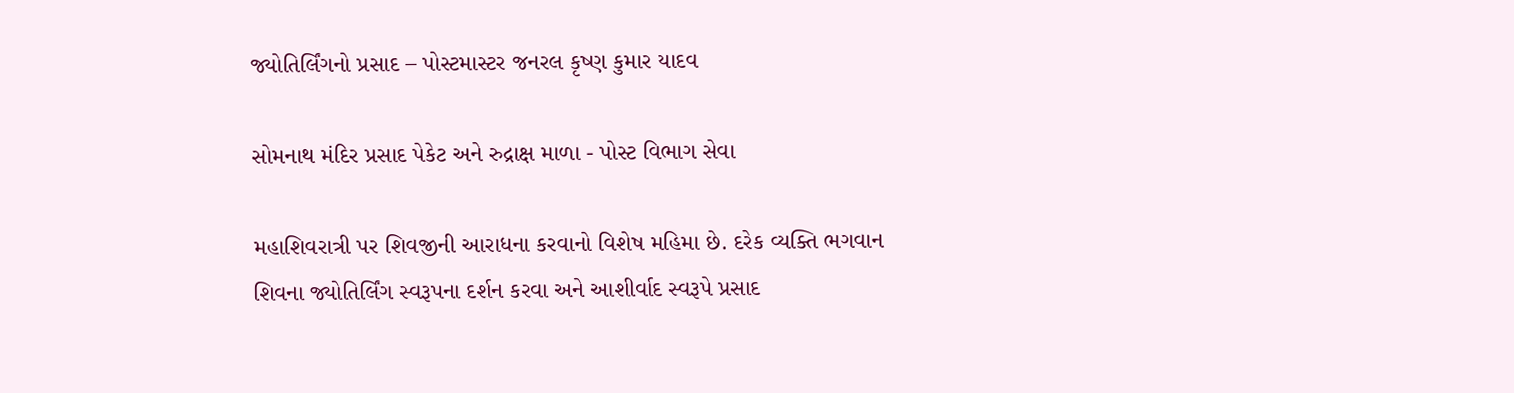જ્યોતિર્લિંગનો પ્રસાદ – પોસ્ટમાસ્ટર જનરલ કૃષ્ણ કુમાર યાદવ

સોમનાથ મંદિર પ્રસાદ પેકેટ અને રુદ્રાક્ષ માળા - પોસ્ટ વિભાગ સેવા

મહાશિવરાત્રી પર શિવજીની આરાધના કરવાનો વિશેષ મહિમા છે. દરેક વ્યક્તિ ભગવાન શિવના જ્યોતિર્લિંગ સ્વરૂપના દર્શન કરવા અને આશીર્વાદ સ્વરૂપે પ્રસાદ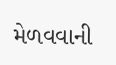મેળવવાની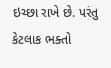ઇચ્છા રાખે છે. પરંતુ કેટલાક ભક્તો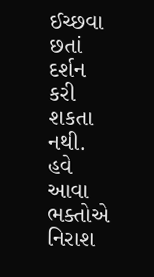ઈચ્છવા છતાં દર્શન કરી શકતા નથી. હવે આવા ભક્તોએ નિરાશ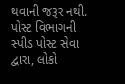થવાની જરૂર નથી. પોસ્ટ વિભાગની સ્પીડ પોસ્ટ સેવા દ્વારા, લોકો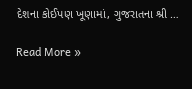દેશના કોઈપણ ખૂણામાં, ગુજરાતના શ્રી …

Read More »